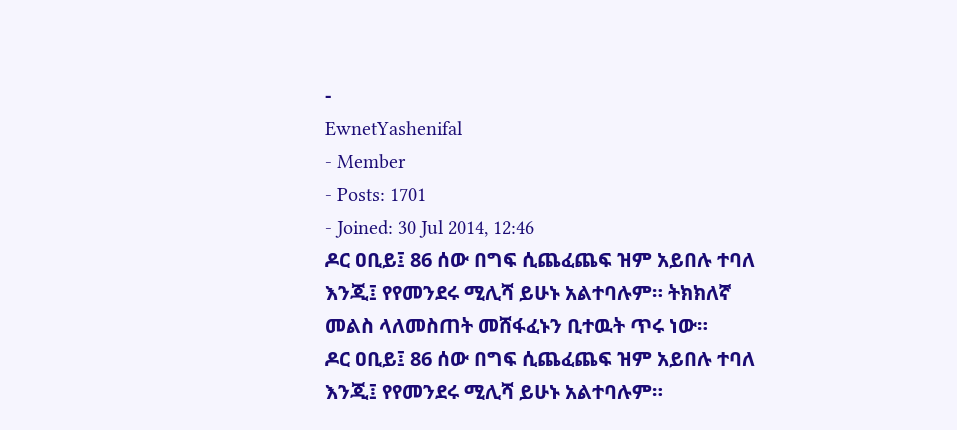-
EwnetYashenifal
- Member
- Posts: 1701
- Joined: 30 Jul 2014, 12:46
ዶር ዐቢይ፤ 86 ሰው በግፍ ሲጨፈጨፍ ዝም አይበሉ ተባለ እንጂ፤ የየመንደሩ ሚሊሻ ይሁኑ አልተባሉም። ትክክለኛ መልስ ላለመስጠት መሸፋፈኑን ቢተዉት ጥሩ ነው።
ዶር ዐቢይ፤ 86 ሰው በግፍ ሲጨፈጨፍ ዝም አይበሉ ተባለ እንጂ፤ የየመንደሩ ሚሊሻ ይሁኑ አልተባሉም።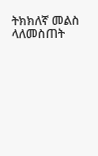ትክክለኛ መልስ ላለመስጠት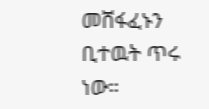መሸፋፈኑን ቢተዉት ጥሩ ነው።